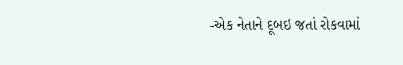-એક નેતાને દૂબઇ જતાં રોકવામાં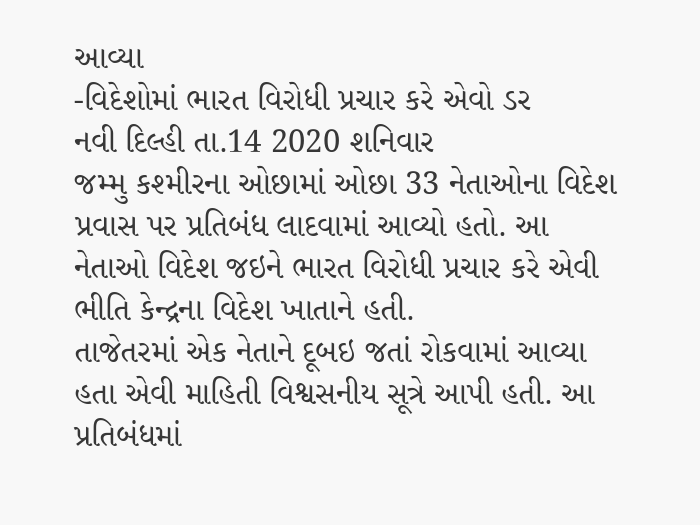આવ્યા
-વિદેશોમાં ભારત વિરોધી પ્રચાર કરે એવો ડર
નવી દિલ્હી તા.14 2020 શનિવાર
જમ્મુ કશ્મીરના ઓછામાં ઓછા 33 નેતાઓના વિદેશ પ્રવાસ પર પ્રતિબંધ લાદવામાં આવ્યો હતો. આ નેતાઓ વિદેશ જઇને ભારત વિરોધી પ્રચાર કરે એવી ભીતિ કેન્દ્રના વિદેશ ખાતાને હતી.
તાજેતરમાં એક નેતાને દૂબઇ જતાં રોકવામાં આવ્યા હતા એવી માહિતી વિશ્વસનીય સૂત્રે આપી હતી. આ પ્રતિબંધમાં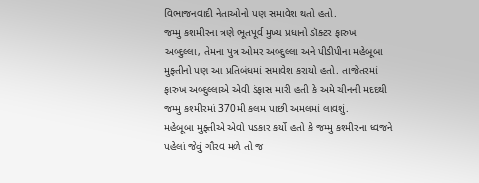વિભાજનવાદી નેતાઓનો પણ સમાવેશ થતો હતો.
જમ્મુ કશમીરના ત્રણે ભૂતપૂર્વ મુખ્ય પ્રધાનો ડૉક્ટર ફારુખ અબ્દુલ્લા, તેમના પુત્ર ઓમર અબ્દુલ્લા અને પીડીપીના મહેબૂબા મુફ્તીનો પણ આ પ્રતિબંધમાં સમાવેશ કરાયો હતો. તાજેતરમાં ફારુખ અબ્દુલ્લાએ એવી ડંફાસ મારી હતી કે અમે ચીનની મદદથી જમ્મુ કશ્મીરમાં 370મી કલમ પાછી અમલમાં લાવશું.
મહેબૂબા મુફ્તીએ એવો પડકાર કર્યો હતો કે જમ્મુ કશ્મીરના ધ્વજને પહેલાં જેવું ગૌરવ મળે તો જ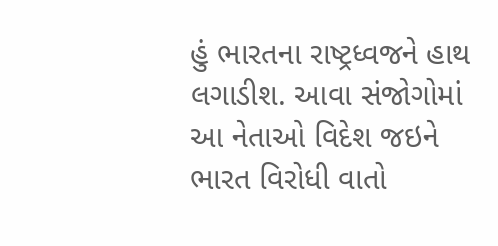હું ભારતના રાષ્ટ્રધ્વજને હાથ લગાડીશ. આવા સંજોગોમાં આ નેતાઓ વિદેશ જઇને ભારત વિરોધી વાતો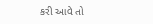કરી આવે તો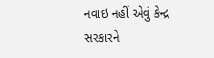નવાઇ નહીં એવું કેન્દ્ર સરકારને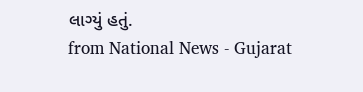લાગ્યું હતું.
from National News - Gujarat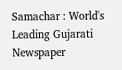Samachar : World's Leading Gujarati Newspaper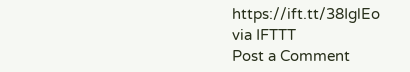https://ift.tt/38IglEo
via IFTTT
Post a Comment